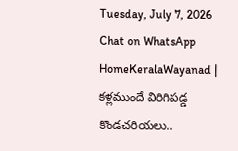Tuesday, July 7, 2026
Chat on WhatsApp
HomeKeralaWayanad | కళ్లముందే విరిగిపడ్డ కొండచరియలు..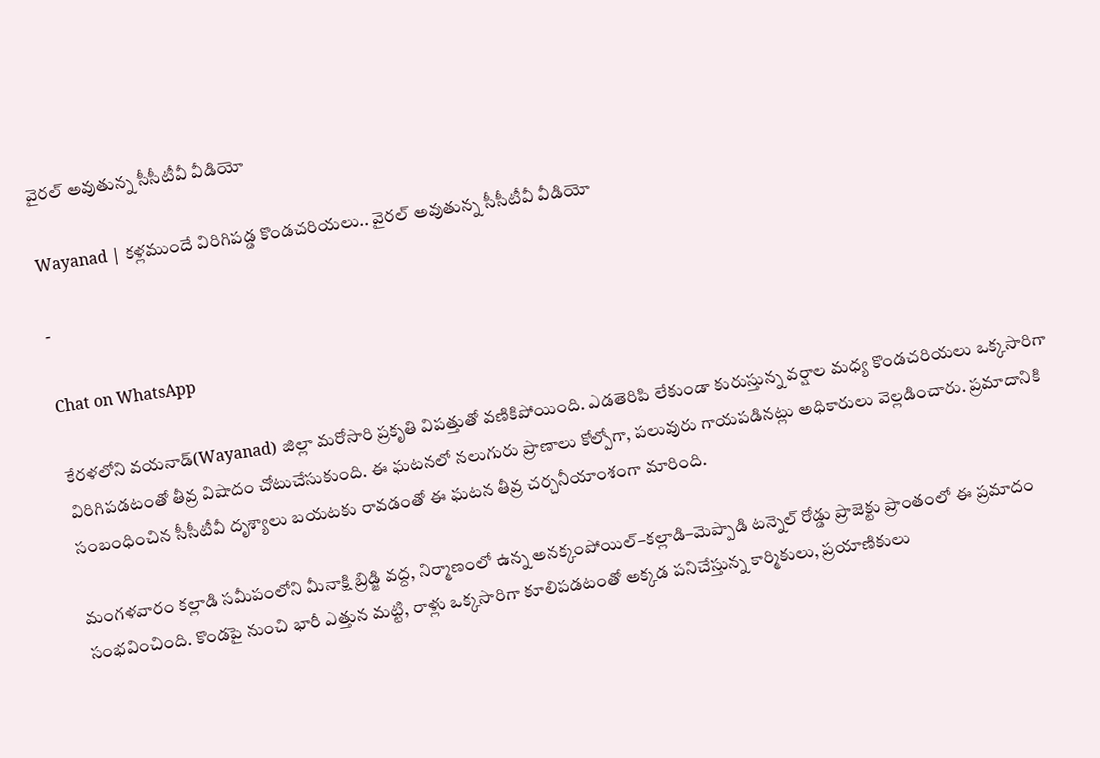వైరల్ అవుతున్న సీసీటీవీ వీడియో

Wayanad | కళ్లముందే విరిగిపడ్డ కొండచరియలు.. వైరల్ అవుతున్న సీసీటీవీ వీడియో

-

Chat on WhatsApp

కేరళలోని వయనాడ్(Wayanad) జిల్లా మరోసారి ప్రకృతి విపత్తుతో వణికిపోయింది. ఎడతెరిపి లేకుండా కురుస్తున్న వర్షాల మధ్య కొండచరియలు ఒక్కసారిగా విరిగిపడటంతో తీవ్ర విషాదం చోటుచేసుకుంది. ఈ ఘటనలో నలుగురు ప్రాణాలు కోల్పోగా, పలువురు గాయపడినట్లు అధికారులు వెల్లడించారు. ప్రమాదానికి సంబంధించిన సీసీటీవీ దృశ్యాలు బయటకు రావడంతో ఈ ఘటన తీవ్ర చర్చనీయాంశంగా మారింది.

మంగళవారం కల్లాడి సమీపంలోని మీనాక్షి బ్రిడ్జి వద్ద, నిర్మాణంలో ఉన్న అనక్కంపోయిల్–కల్లాడి–మెప్పాడి టన్నెల్ రోడ్డు ప్రాజెక్టు ప్రాంతంలో ఈ ప్రమాదం సంభవించింది. కొండపై నుంచి భారీ ఎత్తున మట్టి, రాళ్లు ఒక్కసారిగా కూలిపడటంతో అక్కడ పనిచేస్తున్న కార్మికులు, ప్రయాణికులు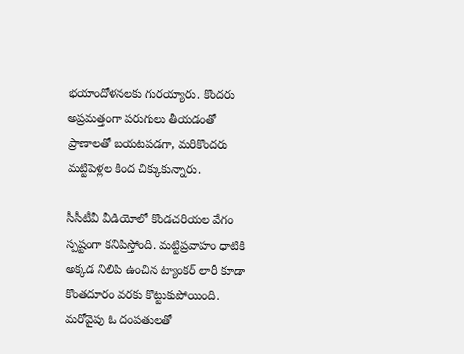భయాందోళనలకు గురయ్యారు. కొందరు అప్రమత్తంగా పరుగులు తీయడంతో ప్రాణాలతో బయటపడగా, మరికొందరు మట్టిపెళ్లల కింద చిక్కుకున్నారు.

సీసీటీవీ వీడియోలో కొండచరియల వేగం స్పష్టంగా కనిపిస్తోంది. మట్టిప్రవాహం ధాటికి అక్కడ నిలిపి ఉంచిన ట్యాంకర్ లారీ కూడా కొంతదూరం వరకు కొట్టుకుపోయింది. మరోవైపు ఓ దంపతులతో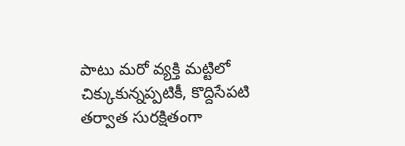పాటు మరో వ్యక్తి మట్టిలో చిక్కుకున్నప్పటికీ, కొద్దిసేపటి తర్వాత సురక్షితంగా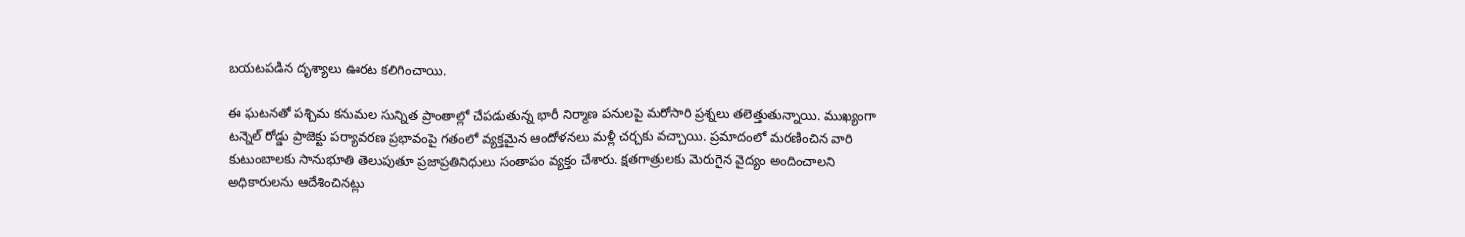బయటపడిన దృశ్యాలు ఊరట కలిగించాయి.

ఈ ఘటనతో పశ్చిమ కనుమల సున్నిత ప్రాంతాల్లో చేపడుతున్న భారీ నిర్మాణ పనులపై మరోసారి ప్రశ్నలు తలెత్తుతున్నాయి. ముఖ్యంగా టన్నెల్ రోడ్డు ప్రాజెక్టు పర్యావరణ ప్రభావంపై గతంలో వ్యక్తమైన ఆందోళనలు మళ్లీ చర్చకు వచ్చాయి. ప్రమాదంలో మరణించిన వారి కుటుంబాలకు సానుభూతి తెలుపుతూ ప్రజాప్రతినిధులు సంతాపం వ్యక్తం చేశారు. క్షతగాత్రులకు మెరుగైన వైద్యం అందించాలని అధికారులను ఆదేశించినట్లు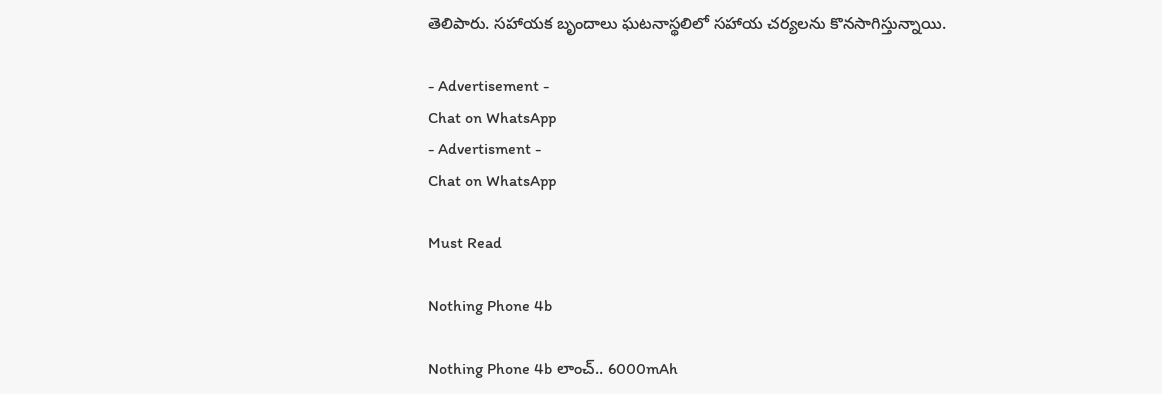తెలిపారు. సహాయక బృందాలు ఘటనాస్థలిలో సహాయ చర్యలను కొనసాగిస్తున్నాయి.

- Advertisement -
Chat on WhatsApp
- Advertisment -
Chat on WhatsApp

Must Read

Nothing Phone 4b

Nothing Phone 4b లాంచ్.. 6000mAh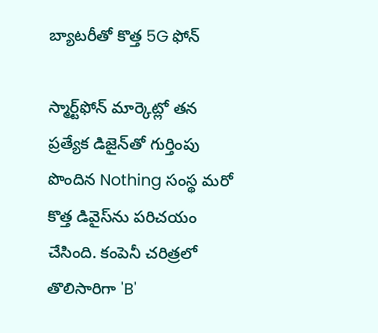బ్యాటరీతో కొత్త 5G ఫోన్

స్మార్ట్‌ఫోన్ మార్కెట్లో తన ప్రత్యేక డిజైన్‌తో గుర్తింపు పొందిన Nothing సంస్థ మరో కొత్త డివైస్‌ను పరిచయం చేసింది. కంపెనీ చరిత్రలో తొలిసారిగా 'B'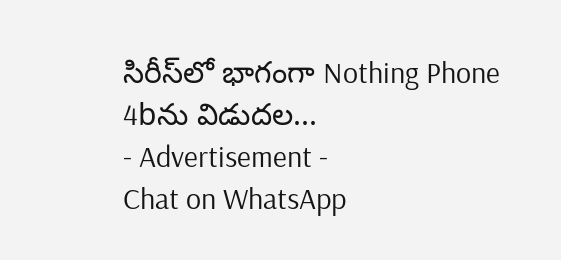సిరీస్‌లో భాగంగా Nothing Phone 4bను విడుదల...
- Advertisement -
Chat on WhatsApp